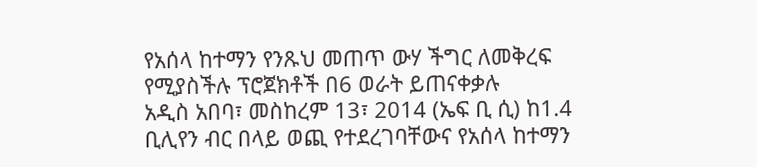የአሰላ ከተማን የንጹህ መጠጥ ውሃ ችግር ለመቅረፍ የሚያስችሉ ፕሮጀክቶች በ6 ወራት ይጠናቀቃሉ
አዲስ አበባ፣ መስከረም 13፣ 2014 (ኤፍ ቢ ሲ) ከ1.4 ቢሊየን ብር በላይ ወጪ የተደረገባቸውና የአሰላ ከተማን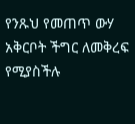የንጹህ የመጠጥ ውሃ አቅርቦት ችግር ለመቅረፍ የሚያስችሉ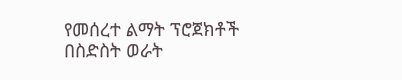የመሰረተ ልማት ፕሮጀክቶች በስድስት ወራት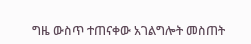ግዜ ውስጥ ተጠናቀው አገልግሎት መስጠት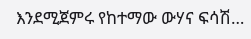እንደሚጀምሩ የከተማው ውሃና ፍሳሽ…